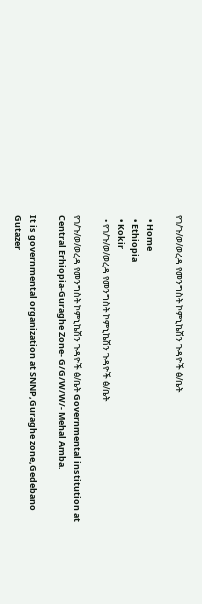የገ/ጉ/ወ/ወረዳ የመንግስት ኮምኒኬሽን ጉዳዮች ፅ/ቤት

  • Home
  • Ethiopia
  • Kokir
  • የገ/ጉ/ወ/ወረዳ የመንግስት ኮምኒኬሽን ጉዳዮች ፅ/ቤት

የገ/ጉ/ወ/ወረዳ የመንግስት ኮምኒኬሽን ጉዳዮች ፅ/ቤት Governmental institution at Central Erhiopia-Guraghe Zone- G/G/W/W/- Mehal Amba.

It is governmental organization at SNNP,Guraghe zone,Gedebano Gutazer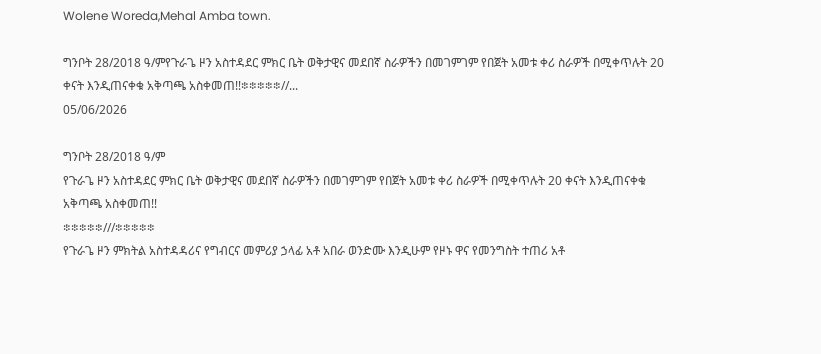Wolene Woreda,Mehal Amba town.

ግንቦት 28/2018 ዓ/ምየጉራጌ ዞን አስተዳደር ምክር ቤት ወቅታዊና መደበኛ ስራዎችን በመገምገም የበጀት አመቱ ቀሪ ስራዎች በሚቀጥሉት 20 ቀናት እንዲጠናቀቁ አቅጣጫ አስቀመጠ!!፨፨፨፨፨//...
05/06/2026

ግንቦት 28/2018 ዓ/ም
የጉራጌ ዞን አስተዳደር ምክር ቤት ወቅታዊና መደበኛ ስራዎችን በመገምገም የበጀት አመቱ ቀሪ ስራዎች በሚቀጥሉት 20 ቀናት እንዲጠናቀቁ አቅጣጫ አስቀመጠ!!
፨፨፨፨፨///፨፨፨፨፨
የጉራጌ ዞን ምክትል አስተዳዳሪና የግብርና መምሪያ ኃላፊ አቶ አበራ ወንድሙ እንዲሁም የዞኑ ዋና የመንግስት ተጠሪ አቶ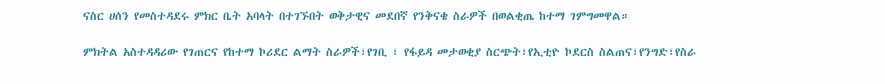ናስር ሀሰን የመስተዳደሩ ምክር ቤት አባላት በተገኙበት ወቅታዊና መደበኛ የንቅናቄ ስራዎች በወልቂጤ ከተማ ገምግመዋል።

ምክትል አስተዳዳሪው የገጠርና የከተማ ኮሪደር ልማት ስራዎች፣የገቢ ፣ የፋይዳ መታወቂያ ስርጭት፣የኢቲዮ ኮደርስ ስልጠና፣የንግድ፣የስራ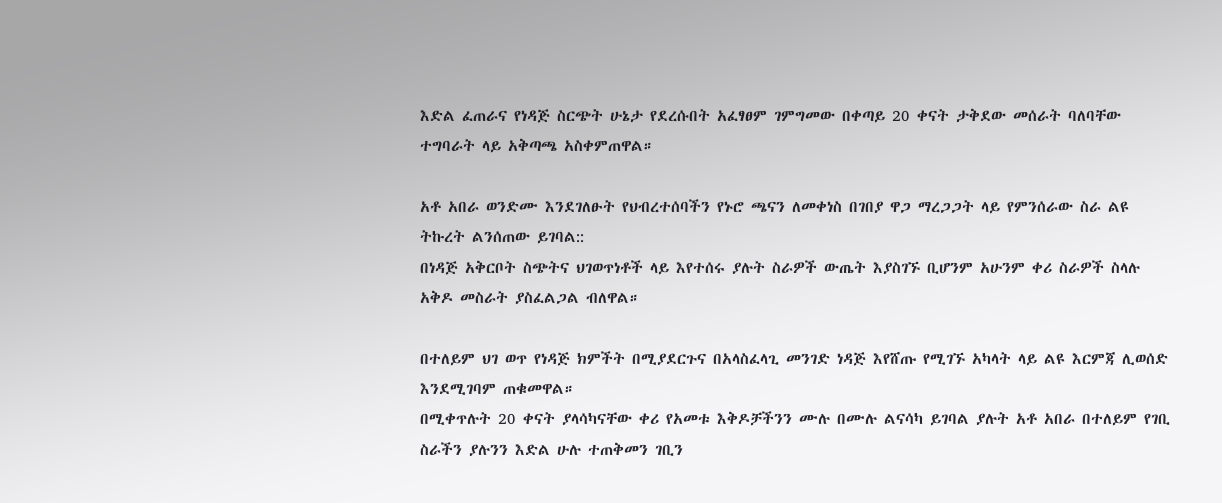እድል ፈጠራና የነዳጅ ስርጭት ሁኔታ የደረሱበት አፈፃፀም ገምግመው በቀጣይ 20 ቀናት ታቅደው መሰራት ባለባቸው ተግባራት ላይ አቅጣጫ አስቀምጠዋል።

አቶ አበራ ወንድሙ እንደገለፁት የህብረተሰባችን የኑሮ ጫናን ለመቀነስ በገበያ ዋጋ ማረጋጋት ላይ የምንሰራው ስራ ልዩ ትኩረት ልንሰጠው ይገባል::
በነዳጅ አቅርቦት ስጭትና ህገወጥነቶች ላይ እየተሰሩ ያሉት ስራዎች ውጤት እያስገኙ ቢሆንም አሁንም ቀሪ ስራዎች ስላሉ አቅዶ መስራት ያስፈልጋል ብለዋል።

በተለይም ህገ ወጥ የነዳጅ ክምችት በሚያደርጉና በአላስፈላጊ መንገድ ነዳጅ እየሸጡ የሚገኙ አካላት ላይ ልዩ እርምጃ ሊወሰድ እንደሚገባም ጠቁመዋል።
በሚቀጥሉት 20 ቀናት ያላሳካናቸው ቀሪ የአመቱ እቅዶቻችንን ሙሉ በሙሉ ልናሳካ ይገባል ያሉት አቶ አበራ በተለይም የገቢ ስራችን ያሉንን እድል ሁሉ ተጠቅመን ገቢን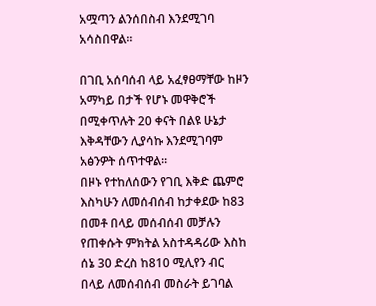አሟጣን ልንሰበስብ እንደሚገባ አሳስበዋል።

በገቢ አሰባሰብ ላይ አፈፃፀማቸው ከዞን አማካይ በታች የሆኑ መዋቅሮች በሚቀጥሉት 20 ቀናት በልዩ ሁኔታ እቅዳቸውን ሊያሳኩ እንደሚገባም አፅንዎት ሰጥተዋል።
በዞኑ የተከለሰውን የገቢ እቅድ ጨምሮ እስካሁን ለመሰብሰብ ከታቀደው ከ83 በመቶ በላይ መሰብሰብ መቻሉን የጠቀሱት ምክትል አስተዳዳሪው እስከ ሰኔ 30 ድረስ ከ810 ሚሊየን ብር በላይ ለመሰብሰብ መስራት ይገባል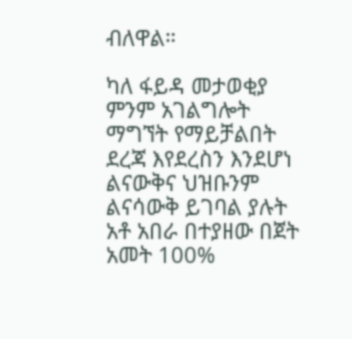ብለዋል።

ካለ ፋይዳ መታወቂያ ምንም አገልግሎት ማግኘት የማይቻልበት ደረጃ እየደረስን እንደሆነ ልናውቅና ህዝቡንም ልናሳውቅ ይገባል ያሉት አቶ አበራ በተያዘው በጀት አመት 100%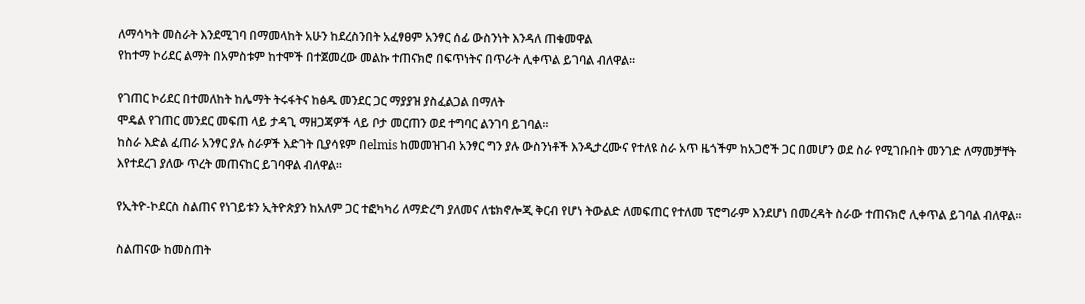ለማሳካት መስራት እንደሚገባ በማመላከት አሁን ከደረስንበት አፈፃፀም አንፃር ሰፊ ውስንነት እንዳለ ጠቁመዋል
የከተማ ኮሪደር ልማት በአምስቱም ከተሞች በተጀመረው መልኩ ተጠናክሮ በፍጥነትና በጥራት ሊቀጥል ይገባል ብለዋል።

የገጠር ኮሪደር በተመለከት ከሌማት ትሩፋትና ከፅዱ መንደር ጋር ማያያዝ ያስፈልጋል በማለት
ሞዴል የገጠር መንደር መፍጠ ላይ ታዳጊ ማዘጋጃዎች ላይ ቦታ መርጠን ወደ ተግባር ልንገባ ይገባል።
ከስራ እድል ፈጠራ አንፃር ያሉ ስራዎች እድገት ቢያሳዩም በelmis ከመመዝገብ አንፃር ግን ያሉ ውስንነቶች እንዲታረሙና የተለዩ ስራ አጥ ዜጎችም ከአጋሮች ጋር በመሆን ወደ ስራ የሚገቡበት መንገድ ለማመቻቸት እየተደረገ ያለው ጥረት መጠናከር ይገባዋል ብለዋል።

የኢትዮ-ኮደርስ ስልጠና የነገይቱን ኢትዮጵያን ከአለም ጋር ተፎካካሪ ለማድረግ ያለመና ለቴክኖሎጂ ቅርብ የሆነ ትውልድ ለመፍጠር የተለመ ፕሮግራም እንደሆነ በመረዳት ስራው ተጠናክሮ ሊቀጥል ይገባል ብለዋል።

ስልጠናው ከመስጠት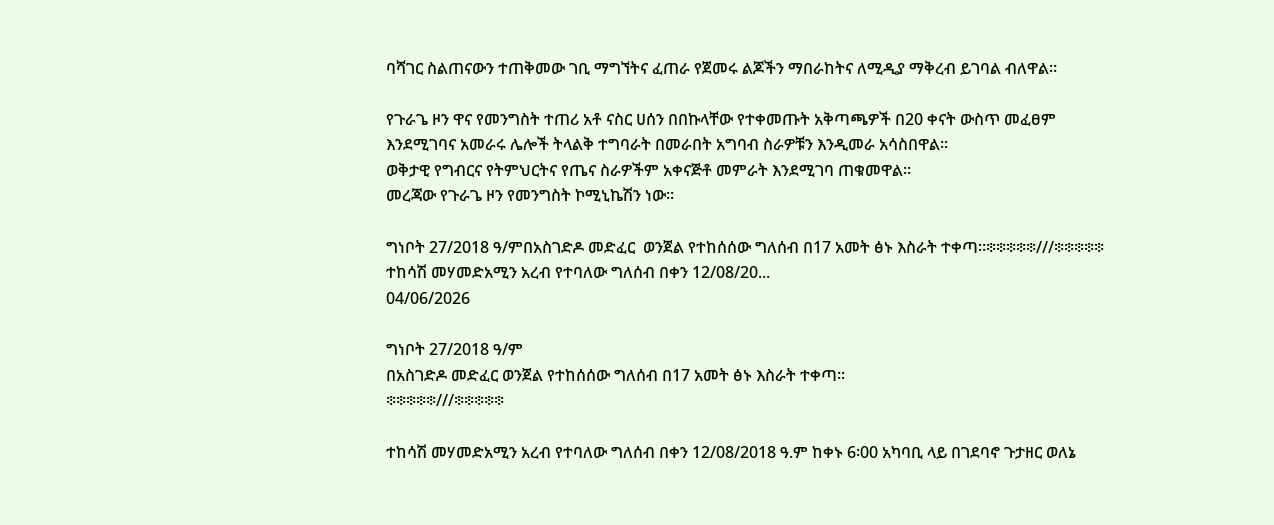ባሻገር ስልጠናውን ተጠቅመው ገቢ ማግኘትና ፈጠራ የጀመሩ ልጆችን ማበራከትና ለሚዲያ ማቅረብ ይገባል ብለዋል።

የጉራጌ ዞን ዋና የመንግስት ተጠሪ አቶ ናስር ሀሰን በበኩላቸው የተቀመጡት አቅጣጫዎች በ20 ቀናት ውስጥ መፈፀም እንደሚገባና አመራሩ ሌሎች ትላልቅ ተግባራት በመራበት አግባብ ስራዎቹን እንዲመራ አሳስበዋል።
ወቅታዊ የግብርና የትምህርትና የጤና ስራዎችም አቀናጅቶ መምራት እንደሚገባ ጠቁመዋል።
መረጃው የጉራጌ ዞን የመንግስት ኮሚኒኬሽን ነው።

ግነቦት 27/2018 ዓ/ምበአስገድዶ መድፈር  ወንጀል የተከሰሰው ግለሰብ በ17 አመት ፅኑ እስራት ተቀጣ።፨፨፨፨፨///፨፨፨፨፨ ተከሳሽ መሃመድአሚን አረብ የተባለው ግለሰብ በቀን 12/08/20...
04/06/2026

ግነቦት 27/2018 ዓ/ም
በአስገድዶ መድፈር ወንጀል የተከሰሰው ግለሰብ በ17 አመት ፅኑ እስራት ተቀጣ።
፨፨፨፨፨///፨፨፨፨፨

ተከሳሽ መሃመድአሚን አረብ የተባለው ግለሰብ በቀን 12/08/2018 ዓ.ም ከቀኑ 6፡00 አካባቢ ላይ በገደባኖ ጉታዘር ወለኔ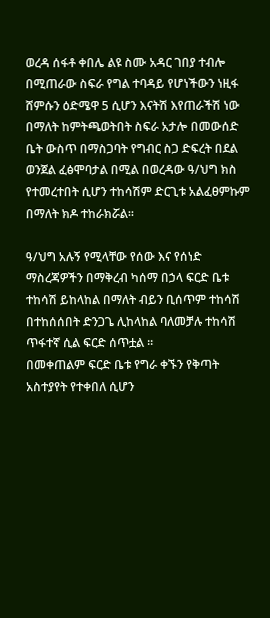ወረዳ ሰፋቶ ቀበሌ ልዩ ስሙ አዳር ገበያ ተብሎ በሚጠራው ስፍራ የግል ተባዳይ የሆነችውን ነዚፋ ሸምሱን ዕድሜዋ 5 ሲሆን እናትሽ እየጠራችሽ ነው በማለት ከምትጫወትበት ስፍራ አታሎ በመውሰድ ቤት ውስጥ በማስጋባት የግብር ስጋ ድፍረት በደል ወንጀል ፈፅሞባታል በሚል በወረዳው ዓ/ህግ ክስ የተመረተበት ሲሆን ተከሳሽም ድርጊቱ አልፈፀምኩም በማለት ክዶ ተከራክሯል።

ዓ/ህግ አሉኝ የሚላቸው የሰው እና የሰነድ ማስረጃዎችን በማቅረብ ካሰማ በኃላ ፍርድ ቤቱ ተከሳሽ ይከላከል በማለት ብይን ቢሰጥም ተከሳሽ በተከሰሰበት ድንጋጌ ሊከላከል ባለመቻሉ ተከሳሽ ጥፋተኛ ሲል ፍርድ ሰጥቷል ።
በመቀጠልም ፍርድ ቤቱ የግራ ቀኙን የቅጣት አስተያየት የተቀበለ ሲሆን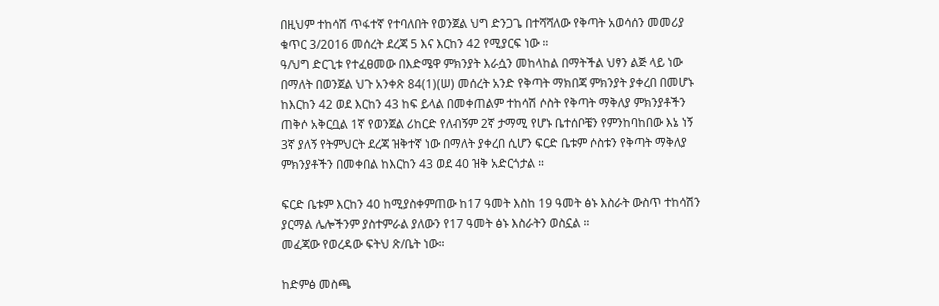በዚህም ተከሳሽ ጥፋተኛ የተባለበት የወንጀል ህግ ድንጋጌ በተሻሻለው የቅጣት አወሳሰን መመሪያ ቁጥር 3/2016 መሰረት ደረጃ 5 እና እርከን 42 የሚያርፍ ነው ።
ዓ/ህግ ድርጊቱ የተፈፀመው በእድሜዋ ምክንያት እራሷን መከላከል በማትችል ህፃን ልጅ ላይ ነው በማለት በወንጀል ህጉ አንቀጽ 84(1)(ሠ) መሰረት አንድ የቅጣት ማክበጃ ምክንያት ያቀረበ በመሆኑ ከእርከን 42 ወደ እርከን 43 ከፍ ይላል በመቀጠልም ተከሳሽ ሶስት የቅጣት ማቅለያ ምክንያቶችን ጠቅሶ አቅርቧል 1ኛ የወንጀል ሪከርድ የለብኝም 2ኛ ታማሚ የሆኑ ቤተሰቦቼን የምንከባከበው እኔ ነኝ 3ኛ ያለኝ የትምህርት ደረጃ ዝቅተኛ ነው በማለት ያቀረበ ሲሆን ፍርድ ቤቱም ሶስቱን የቅጣት ማቅለያ ምክንያቶችን በመቀበል ከእርከን 43 ወደ 40 ዝቅ አድርጎታል ።

ፍርድ ቤቱም እርከን 40 ከሚያስቀምጠው ከ17 ዓመት እስከ 19 ዓመት ፅኑ እስራት ውስጥ ተከሳሽን ያርማል ሌሎችንም ያስተምራል ያለውን የ17 ዓመት ፅኑ እስራትን ወስኗል ።
መፈጃው የወረዳው ፍትህ ጽ/ቤት ነው።

ከድምፅ መስጫ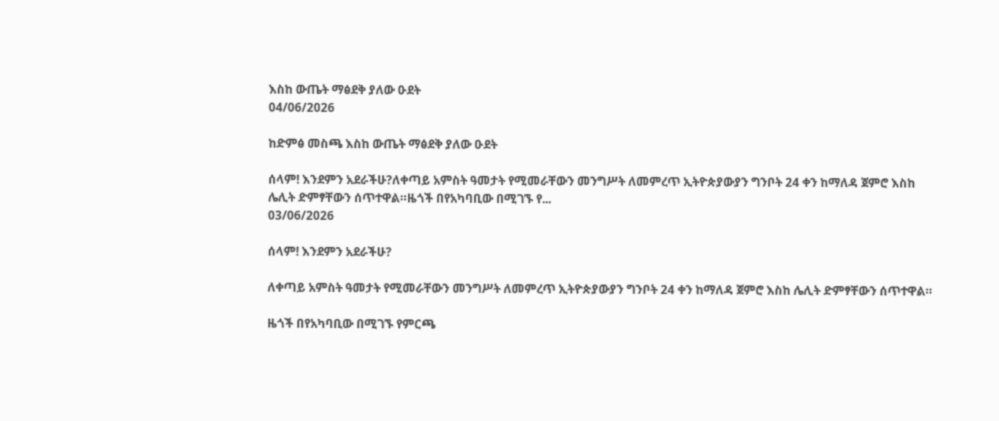እስከ ውጤት ማፅደቅ ያለው ዑደት
04/06/2026

ከድምፅ መስጫ እስከ ውጤት ማፅደቅ ያለው ዑደት

ሰላም! እንደምን አደራችሁ?ለቀጣይ አምስት ዓመታት የሚመራቸውን መንግሥት ለመምረጥ ኢትዮጵያውያን ግንቦት 24 ቀን ከማለዳ ጀምሮ እስከ ሌሊት ድምፃቸውን ሰጥተዋል።ዜጎች በየአካባቢው በሚገኙ የ...
03/06/2026

ሰላም! እንደምን አደራችሁ?

ለቀጣይ አምስት ዓመታት የሚመራቸውን መንግሥት ለመምረጥ ኢትዮጵያውያን ግንቦት 24 ቀን ከማለዳ ጀምሮ እስከ ሌሊት ድምፃቸውን ሰጥተዋል።

ዜጎች በየአካባቢው በሚገኙ የምርጫ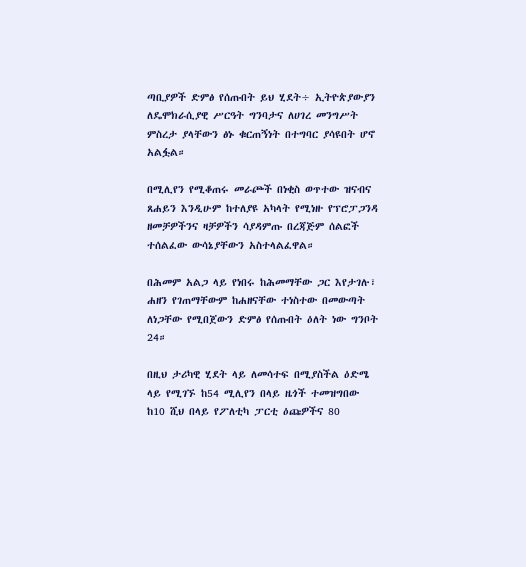ጣቢያዎች ድምፅ የሰጡበት ይህ ሂደት÷ ኢትዮጵያውያን ለዴሞክራሲያዊ ሥርዓት ግንባታና ለሀገረ መንግሥት ምስረታ ያላቸውን ፅኑ ቁርጠኝነት በተግባር ያሳዩበት ሆኖ አልፏል።

በሚሊየን የሚቆጠሩ መራጮች በነቂስ ወጥተው ዝናብና ጸሐይን እንዲሁም ከተለያዩ አካላት የሚነዙ የፕሮፓጋንዳ ዘመቻዎችንና ዛቻዎችን ሳያዳምጡ በረጃጅም ሰልፎች ተሰልፈው ውሳኔያቸውን አስተላልፈዋል።

በሕመም አልጋ ላይ የነበሩ ከሕመማቸው ጋር እየታገሉ፣ ሐዘን የገጠማቸውም ከሐዘናቸው ተነስተው በመውጣት ለነጋቸው የሚበጀውን ድምፅ የሰጡበት ዕለት ነው ግንቦት 24።

በዚህ ታሪካዊ ሂደት ላይ ለመሳተፍ በሚያስችል ዕድሜ ላይ የሚገኙ ከ54 ሚሊየን በላይ ዜጎች ተመዝግበው ከ10 ሺህ በላይ የፖለቲካ ፓርቲ ዕጩዎችና 80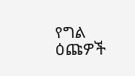የግል ዕጩዎች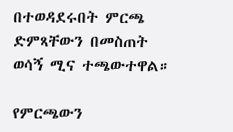በተወዳደሩበት ምርጫ ድምጻቸውን በመስጠት ወሳኝ ሚና ተጫውተዋል።

የምርጫውን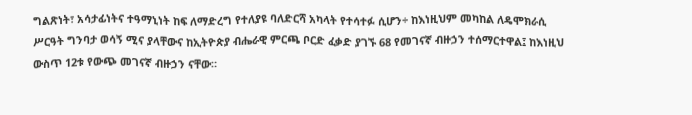ግልጽነት፣ አሳታፊነትና ተዓማኒነት ከፍ ለማድረግ የተለያዩ ባለድርሻ አካላት የተሳተፉ ሲሆን÷ ከእነዚህም መካከል ለዴሞክራሲ ሥርዓት ግንባታ ወሳኝ ሚና ያላቸውና ከኢትዮጵያ ብሔራዊ ምርጫ ቦርድ ፈቃድ ያገኙ 68 የመገናኛ ብዙኃን ተሰማርተዋል፤ ከእነዚህ ውስጥ 12ቱ የውጭ መገናኛ ብዙኃን ናቸው።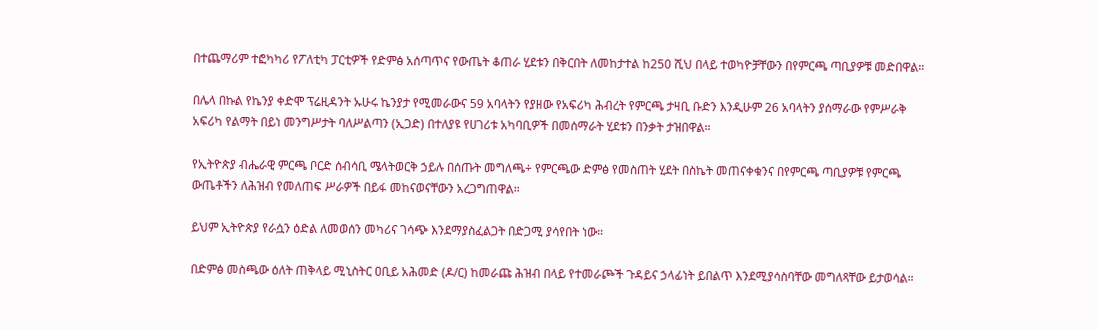በተጨማሪም ተፎካካሪ የፖለቲካ ፓርቲዎች የድምፅ አሰጣጥና የውጤት ቆጠራ ሂደቱን በቅርበት ለመከታተል ከ250 ሺህ በላይ ተወካዮቻቸውን በየምርጫ ጣቢያዎቹ መድበዋል።

በሌላ በኩል የኬንያ ቀድሞ ፕሬዚዳንት ኡሁሩ ኬንያታ የሚመራውና 59 አባላትን የያዘው የአፍሪካ ሕብረት የምርጫ ታዛቢ ቡድን እንዲሁም 26 አባላትን ያሰማራው የምሥራቅ አፍሪካ የልማት በይነ መንግሥታት ባለሥልጣን (ኢጋድ) በተለያዩ የሀገሪቱ አካባቢዎች በመሰማራት ሂደቱን በንቃት ታዝበዋል።

የኢትዮጵያ ብሔራዊ ምርጫ ቦርድ ሰብሳቢ ሜላትወርቅ ኃይሉ በሰጡት መግለጫ÷ የምርጫው ድምፅ የመስጠት ሂደት በስኬት መጠናቀቁንና በየምርጫ ጣቢያዎቹ የምርጫ ውጤቶችን ለሕዝብ የመለጠፍ ሥራዎች በይፋ መከናወናቸውን አረጋግጠዋል።

ይህም ኢትዮጵያ የራሷን ዕድል ለመወሰን መካሪና ገሳጭ እንደማያስፈልጋት በድጋሚ ያሳየበት ነው።

በድምፅ መስጫው ዕለት ጠቅላይ ሚኒስትር ዐቢይ አሕመድ (ዶ/ር) ከመራጩ ሕዝብ በላይ የተመራጮች ጉዳይና ኃላፊነት ይበልጥ እንደሚያሳስባቸው መግለጻቸው ይታወሳል።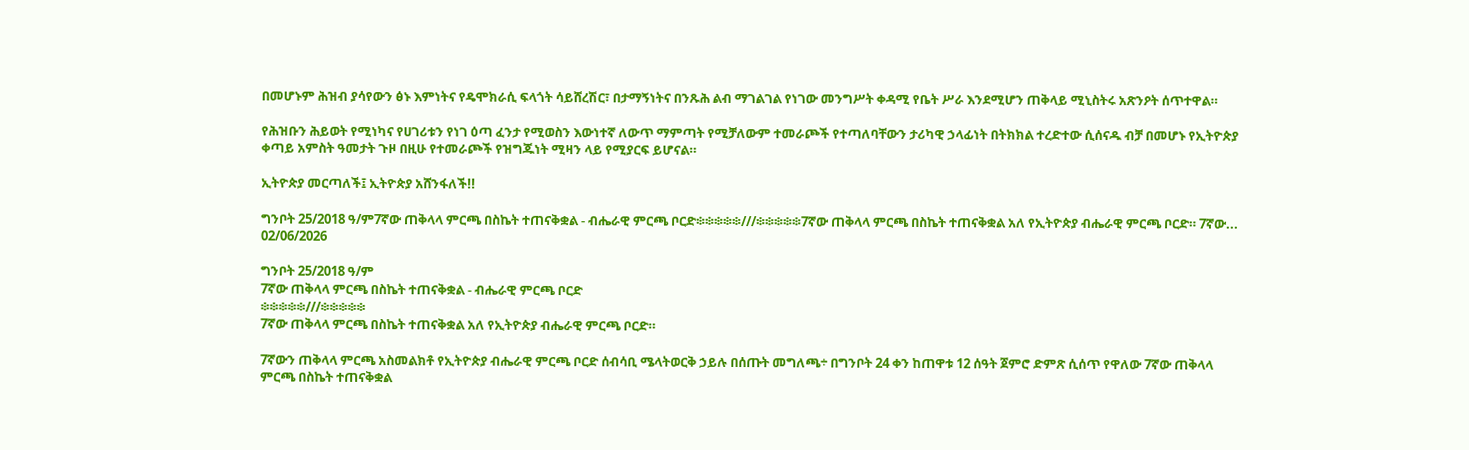በመሆኑም ሕዝብ ያሳየውን ፅኑ እምነትና የዴሞክራሲ ፍላጎት ሳይሸረሽር፣ በታማኝነትና በንጹሕ ልብ ማገልገል የነገው መንግሥት ቀዳሚ የቤት ሥራ እንደሚሆን ጠቅላይ ሚኒስትሩ አጽንዖት ሰጥተዋል።

የሕዝቡን ሕይወት የሚነካና የሀገሪቱን የነገ ዕጣ ፈንታ የሚወስን እውነተኛ ለውጥ ማምጣት የሚቻለውም ተመራጮች የተጣለባቸውን ታሪካዊ ኃላፊነት በትክክል ተረድተው ሲሰናዱ ብቻ በመሆኑ የኢትዮጵያ ቀጣይ አምስት ዓመታት ጉዞ በዚሁ የተመራጮች የዝግጁነት ሚዛን ላይ የሚያርፍ ይሆናል።

ኢትዮጵያ መርጣለች፤ ኢትዮጵያ አሸንፋለች!!

ግንቦት 25/2018 ዓ/ም7ኛው ጠቅላላ ምርጫ በስኬት ተጠናቅቋል - ብሔራዊ ምርጫ ቦርድ፨፨፨፨፨///፨፨፨፨፨7ኛው ጠቅላላ ምርጫ በስኬት ተጠናቅቋል አለ የኢትዮጵያ ብሔራዊ ምርጫ ቦርድ። 7ኛው...
02/06/2026

ግንቦት 25/2018 ዓ/ም
7ኛው ጠቅላላ ምርጫ በስኬት ተጠናቅቋል - ብሔራዊ ምርጫ ቦርድ
፨፨፨፨፨///፨፨፨፨፨
7ኛው ጠቅላላ ምርጫ በስኬት ተጠናቅቋል አለ የኢትዮጵያ ብሔራዊ ምርጫ ቦርድ።

7ኛውን ጠቅላላ ምርጫ አስመልክቶ የኢትዮጵያ ብሔራዊ ምርጫ ቦርድ ሰብሳቢ ሜላትወርቅ ኃይሉ በሰጡት መግለጫ÷ በግንቦት 24 ቀን ከጠዋቱ 12 ሰዓት ጀምሮ ድምጽ ሲሰጥ የዋለው 7ኛው ጠቅላላ ምርጫ በስኬት ተጠናቅቋል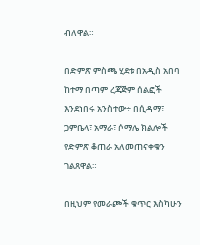ብለዋል።

በድምጽ ምስጫ ሂደቱ በአዲስ አበባ ከተማ በጣም ረጃጅም ሰልፎች እንደነበሩ አንስተው÷ በሲዳማ፣ ጋምቤላ፣ አማራ፣ ሶማሌ ክልሎች የድምጽ ቆጠራ አለመጠናቀቁን ገልጸዋል።

በዚህም የመራጮች ቁጥር እስካሁን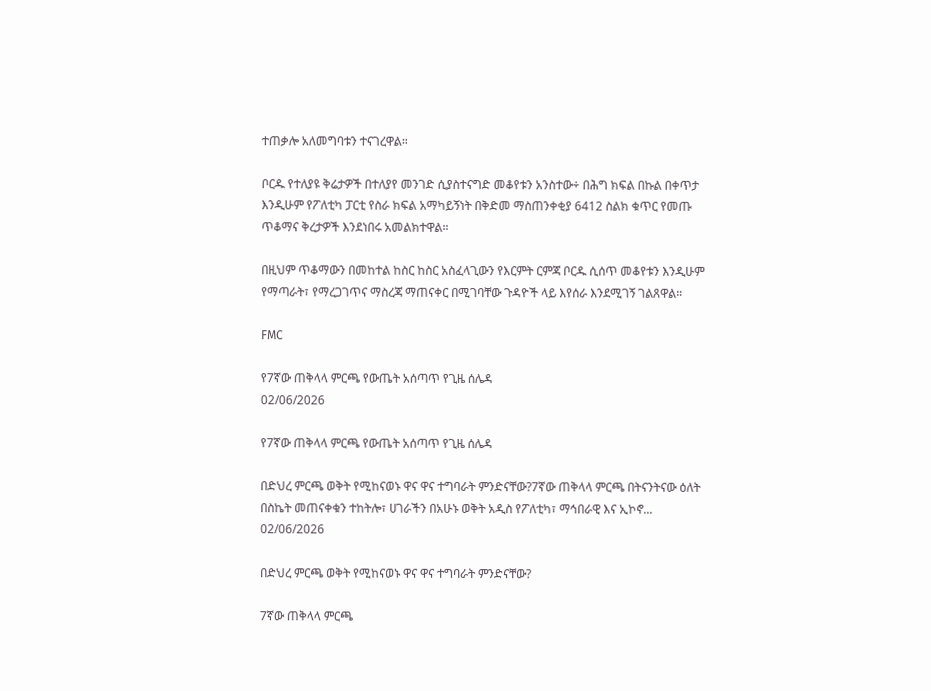ተጠቃሎ አለመግባቱን ተናገረዋል።

ቦርዱ የተለያዩ ቅሬታዎች በተለያየ መንገድ ሲያስተናግድ መቆየቱን አንስተው÷ በሕግ ክፍል በኩል በቀጥታ እንዲሁም የፖለቲካ ፓርቲ የስራ ክፍል አማካይኝነት በቅድመ ማስጠንቀቂያ 6412 ስልክ ቁጥር የመጡ ጥቆማና ቅረታዎች እንደነበሩ አመልክተዋል።

በዚህም ጥቆማውን በመከተል ከስር ከስር አስፈላጊውን የእርምት ርምጃ ቦርዱ ሲሰጥ መቆየቱን እንዲሁም የማጣራት፣ የማረጋገጥና ማስረጃ ማጠናቀር በሚገባቸው ጉዳዮች ላይ እየሰራ እንደሚገኝ ገልጸዋል።

FMC

የ7ኛው ጠቅላላ ምርጫ የውጤት አሰጣጥ የጊዜ ሰሌዳ
02/06/2026

የ7ኛው ጠቅላላ ምርጫ የውጤት አሰጣጥ የጊዜ ሰሌዳ

በድህረ ምርጫ ወቅት የሚከናወኑ ዋና ዋና ተግባራት ምንድናቸው?7ኛው ጠቅላላ ምርጫ በትናንትናው ዕለት በስኬት መጠናቀቁን ተከትሎ፣ ሀገራችን በአሁኑ ወቅት አዲስ የፖለቲካ፣ ማኅበራዊ እና ኢኮኖ...
02/06/2026

በድህረ ምርጫ ወቅት የሚከናወኑ ዋና ዋና ተግባራት ምንድናቸው?

7ኛው ጠቅላላ ምርጫ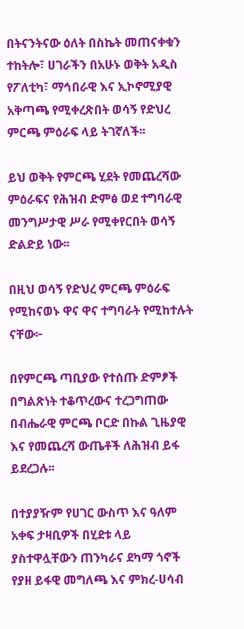በትናንትናው ዕለት በስኬት መጠናቀቁን ተከትሎ፣ ሀገራችን በአሁኑ ወቅት አዲስ የፖለቲካ፣ ማኅበራዊ እና ኢኮኖሚያዊ አቅጣጫ የሚቀረጽበት ወሳኝ የድህረ ምርጫ ምዕራፍ ላይ ትገኛለች፡፡

ይህ ወቅት የምርጫ ሂደት የመጨረሻው ምዕራፍና የሕዝብ ድምፅ ወደ ተግባራዊ መንግሥታዊ ሥራ የሚቀየርበት ወሳኝ ድልድይ ነው፡፡

በዚህ ወሳኝ የድህረ ምርጫ ምዕራፍ የሚከናወኑ ዋና ዋና ተግባራት የሚከተሉት ናቸው፦

በየምርጫ ጣቢያው የተሰጡ ድምፆች በግልጽነት ተቆጥረውና ተረጋግጠው በብሔራዊ ምርጫ ቦርድ በኩል ጊዜያዊ እና የመጨረሻ ውጤቶች ለሕዝብ ይፋ ይደረጋሉ፡፡

በተያያዥም የሀገር ውስጥ እና ዓለም አቀፍ ታዛቢዎች በሂደቱ ላይ ያስተዋሏቸውን ጠንካራና ደካማ ጎኖች የያዘ ይፋዊ መግለጫ እና ምክረ-ሀሳብ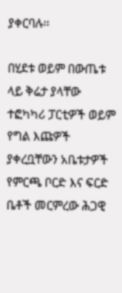ያቀርባሉ፡፡

በሂደቱ ወይም በውጤቱ ላይ ቅሬታ ያላቸው ተፎካካሪ ፓርቲዎች ወይም የግል እጩዎች ያቀረቧቸውን አቤቱታዎች የምርጫ ቦርድ እና ፍርድ ቤቶች መርምረው ሕጋዊ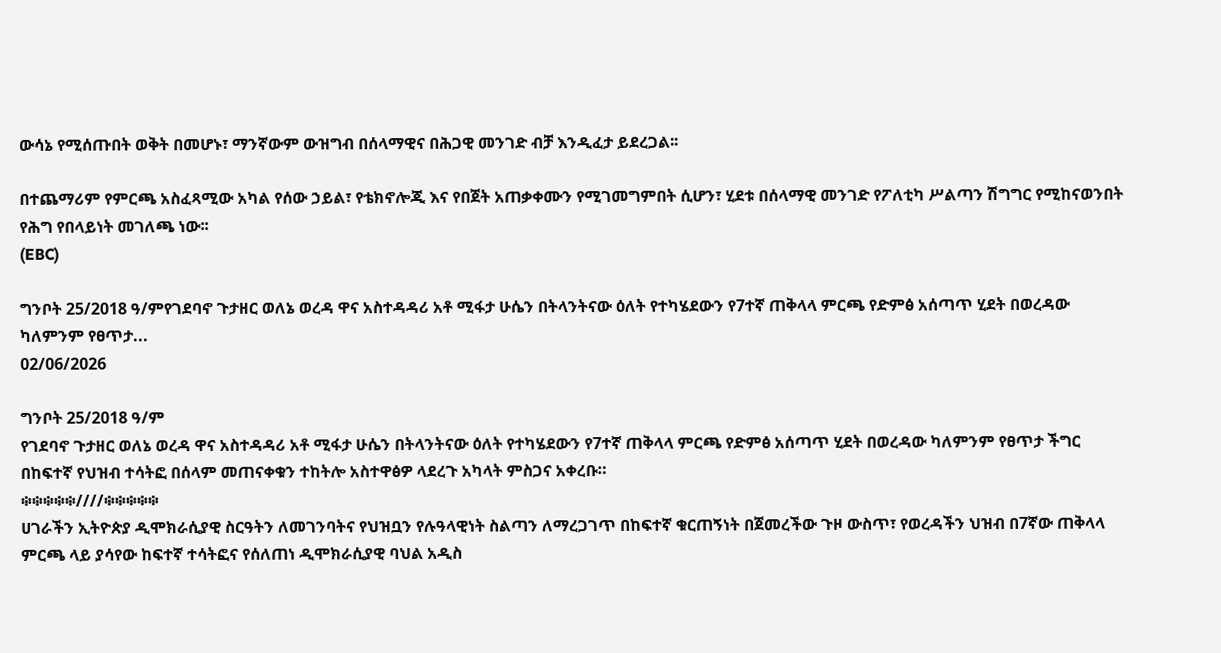ውሳኔ የሚሰጡበት ወቅት በመሆኑ፣ ማንኛውም ውዝግብ በሰላማዊና በሕጋዊ መንገድ ብቻ እንዲፈታ ይደረጋል፡፡

በተጨማሪም የምርጫ አስፈጻሚው አካል የሰው ኃይል፣ የቴክኖሎጂ እና የበጀት አጠቃቀሙን የሚገመግምበት ሲሆን፣ ሂደቱ በሰላማዊ መንገድ የፖለቲካ ሥልጣን ሽግግር የሚከናወንበት የሕግ የበላይነት መገለጫ ነው፡፡
(EBC)

ግንቦት 25/2018 ዓ/ምየገደባኖ ጉታዘር ወለኔ ወረዳ ዋና አስተዳዳሪ አቶ ሚፋታ ሁሴን በትላንትናው ዕለት የተካሄደውን የ7ተኛ ጠቅላላ ምርጫ የድምፅ አሰጣጥ ሂደት በወረዳው ካለምንም የፀጥታ...
02/06/2026

ግንቦት 25/2018 ዓ/ም
የገደባኖ ጉታዘር ወለኔ ወረዳ ዋና አስተዳዳሪ አቶ ሚፋታ ሁሴን በትላንትናው ዕለት የተካሄደውን የ7ተኛ ጠቅላላ ምርጫ የድምፅ አሰጣጥ ሂደት በወረዳው ካለምንም የፀጥታ ችግር በከፍተኛ የህዝብ ተሳትፎ በሰላም መጠናቀቁን ተከትሎ አስተዋፅዎ ላደረጉ አካላት ምስጋና አቀረቡ።
፨፨፨፨፨////፨፨፨፨፨
ሀገራችን ኢትዮጵያ ዲሞክራሲያዊ ስርዓትን ለመገንባትና የህዝቧን የሉዓላዊነት ስልጣን ለማረጋገጥ በከፍተኛ ቁርጠኝነት በጀመረችው ጉዞ ውስጥ፣ የወረዳችን ህዝብ በ7ኛው ጠቅላላ ምርጫ ላይ ያሳየው ከፍተኛ ተሳትፎና የሰለጠነ ዲሞክራሲያዊ ባህል አዲስ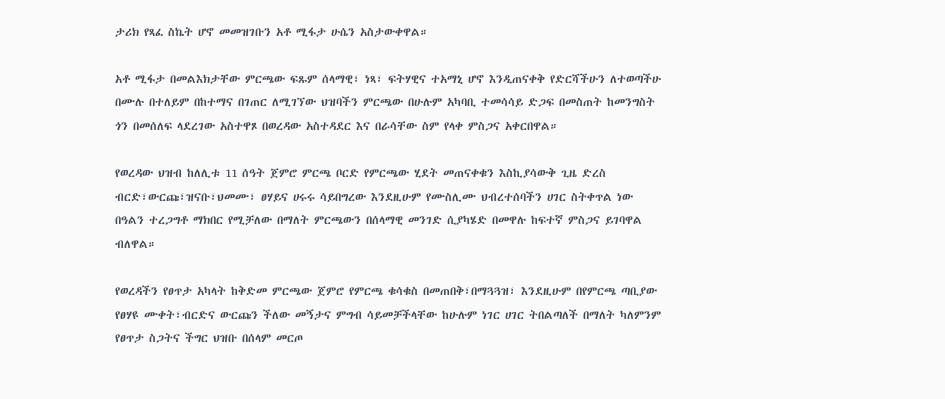ታሪክ የጻፈ ስኬት ሆኖ መመዝገቡን አቶ ሚፋታ ሁሴን አስታውቀዋል።

አቶ ሚፋታ በመልእክታቸው ምርጫው ፍጹም ሰላማዊ፣ ነጻ፣ ፍትሃዊና ተአማኒ ሆኖ እንዲጠናቀቅ የድርሻችሁን ለተወጣችሁ በሙሉ በተለይም በከተማና በገጠር ለሚገኘው ህዝባችን ምርጫው በሁሉም አካባቢ ተመሳሳይ ድጋፍ በመስጠት ከመንግስት ጎን በመሰለፍ ላደረገው አስተዋጾ በወረዳው አስተዳደር እና በራሳቸው ስም የላቀ ምስጋና አቀርበዋል።

የወረዳው ህዝብ ከለሊቱ 11 ሰዓት ጀምሮ ምርጫ ቦርድ የምርጫው ሂደት መጠናቀቁን እስኪያሳውቅ ጊዜ ድረስ ብርድ፣ውርጩ፣ዝናቡ፣ህመሙ፣ ፀሃይና ሀሩሩ ሳይበግረው እንደዚሁም የሙስሊሙ ህብረተሰባችን ሀገር ስትቀጥል ነው በዓልን ተረጋግቶ ማክበር የሚቻለው በማለት ምርጫውን በሰላማዊ መንገድ ሲያካሄድ በመዋሉ ከፍተኛ ምስጋና ይገባዋል ብለዋል።

የወረዳችን የፀጥታ አካላት ከቅድመ ምርጫው ጀምሮ የምርጫ ቁሳቁስ በመጠበቅ፣በማጓጓዝ፣ እንደዚሁም በየምርጫ ጣቢያው የፀሃዩ ሙቀት፣ብርድና ውርጩን ችለው መኝታና ምግብ ሳይመቻችላቸው ከሁሉም ነገር ሀገር ትበልጣለች በማለት ካለምንም የፀጥታ ስጋትና ችግር ህዝቡ በሰላም መርጦ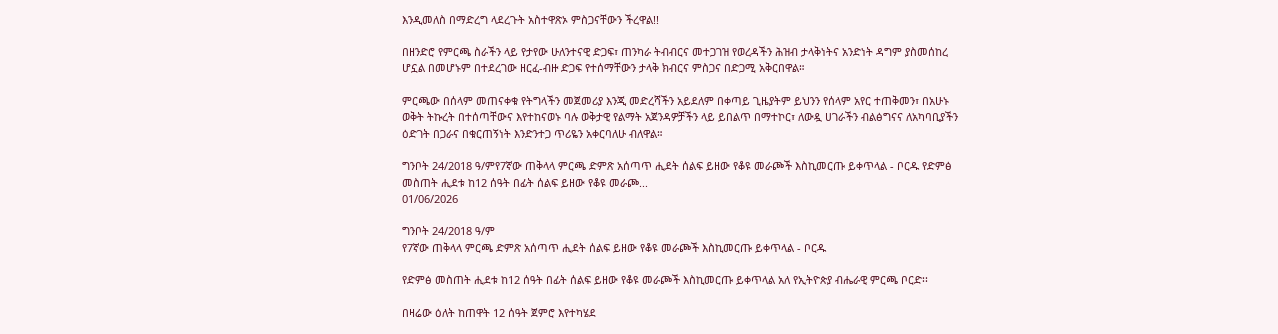እንዲመለስ በማድረግ ላደረጉት አስተዋጽኦ ምስጋናቸውን ችረዋል!!

በዘንድሮ የምርጫ ስራችን ላይ የታየው ሁለንተናዊ ድጋፍ፣ ጠንካራ ትብብርና መተጋገዝ የወረዳችን ሕዝብ ታላቅነትና አንድነት ዳግም ያስመሰከረ ሆኗል በመሆኑም በተደረገው ዘርፈ-ብዙ ድጋፍ የተሰማቸውን ታላቅ ክብርና ምስጋና በድጋሚ አቅርበዋል።

ምርጫው በሰላም መጠናቀቁ የትግላችን መጀመሪያ እንጂ መድረሻችን አይደለም በቀጣይ ጊዜያትም ይህንን የሰላም አየር ተጠቅመን፣ በአሁኑ ወቅት ትኩረት በተሰጣቸውና እየተከናወኑ ባሉ ወቅታዊ የልማት አጀንዳዎቻችን ላይ ይበልጥ በማተኮር፣ ለውዷ ሀገራችን ብልፅግናና ለአካባቢያችን ዕድገት በጋራና በቁርጠኝነት እንድንተጋ ጥሪዬን አቀርባለሁ ብለዋል።

ግንቦት 24/2018 ዓ/ምየ7ኛው ጠቅላላ ምርጫ ድምጽ አሰጣጥ ሒደት ሰልፍ ይዘው የቆዩ መራጮች እስኪመርጡ ይቀጥላል - ቦርዱ የድምፅ መስጠት ሒደቱ ከ12 ሰዓት በፊት ሰልፍ ይዘው የቆዩ መራጮ...
01/06/2026

ግንቦት 24/2018 ዓ/ም
የ7ኛው ጠቅላላ ምርጫ ድምጽ አሰጣጥ ሒደት ሰልፍ ይዘው የቆዩ መራጮች እስኪመርጡ ይቀጥላል - ቦርዱ

የድምፅ መስጠት ሒደቱ ከ12 ሰዓት በፊት ሰልፍ ይዘው የቆዩ መራጮች እስኪመርጡ ይቀጥላል አለ የኢትዮጵያ ብሔራዊ ምርጫ ቦርድ፡፡

በዛሬው ዕለት ከጠዋት 12 ሰዓት ጀምሮ እየተካሄደ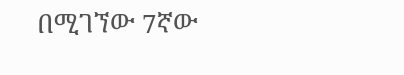በሚገኘው 7ኛው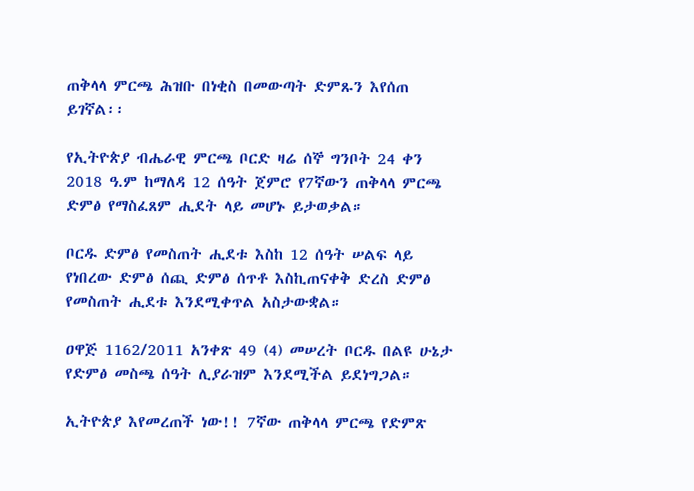ጠቅላላ ምርጫ ሕዝቡ በነቂስ በመውጣት ድምጹን እየሰጠ ይገኛል፡፡

የኢትዮጵያ ብሔራዊ ምርጫ ቦርድ ዛሬ ሰኞ ግንቦት 24 ቀን 2018 ዓ.ም ከማለዳ 12 ሰዓት ጀምሮ የ7ኛውን ጠቅላላ ምርጫ ድምፅ የማስፈጸም ሒደት ላይ መሆኑ ይታወቃል።

ቦርዱ ድምፅ የመስጠት ሒደቱ እስከ 12 ሰዓት ሠልፍ ላይ የነበረው ድምፅ ሰጪ ድምፅ ሰጥቶ እስኪጠናቀቅ ድረስ ድምፅ የመስጠት ሒደቱ እንደሚቀጥል አስታውቋል።

ዐዋጅ 1162/2011 አንቀጽ 49 (4) መሠረት ቦርዱ በልዩ ሁኔታ የድምፅ መስጫ ሰዓት ሊያራዝም እንደሚችል ይደነግጋል።

ኢትዮጵያ እየመረጠች ነው!! 7ኛው ጠቅላላ ምርጫ የድምጽ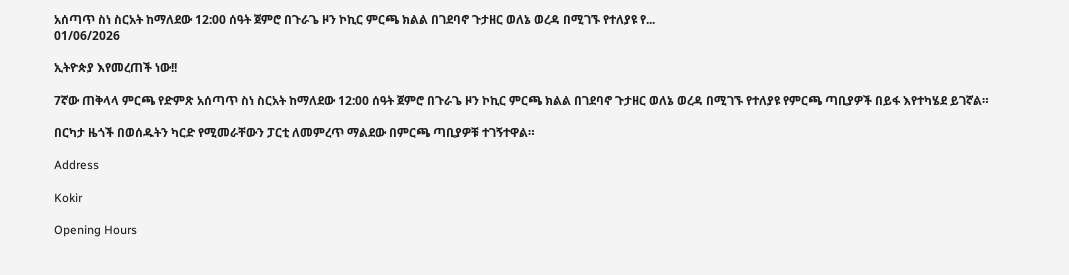አሰጣጥ ስነ ስርአት ከማለደው 12:00 ሰዓት ጀምሮ በጉራጌ ዞን ኮኪር ምርጫ ክልል በገደባኖ ጉታዘር ወለኔ ወረዳ በሚገኙ የተለያዩ የ...
01/06/2026

ኢትዮጵያ እየመረጠች ነው!!

7ኛው ጠቅላላ ምርጫ የድምጽ አሰጣጥ ስነ ስርአት ከማለደው 12:00 ሰዓት ጀምሮ በጉራጌ ዞን ኮኪር ምርጫ ክልል በገደባኖ ጉታዘር ወለኔ ወረዳ በሚገኙ የተለያዩ የምርጫ ጣቢያዎች በይፋ እየተካሄደ ይገኛል።

በርካታ ዜጎች በወሰዱትን ካርድ የሚመራቸውን ፓርቲ ለመምረጥ ማልደው በምርጫ ጣቢያዎቹ ተገኝተዋል።

Address

Kokir

Opening Hours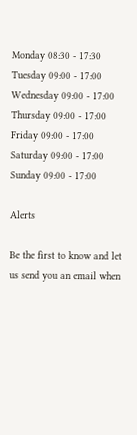Monday 08:30 - 17:30
Tuesday 09:00 - 17:00
Wednesday 09:00 - 17:00
Thursday 09:00 - 17:00
Friday 09:00 - 17:00
Saturday 09:00 - 17:00
Sunday 09:00 - 17:00

Alerts

Be the first to know and let us send you an email when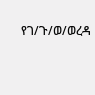የገ/ጉ/ወ/ወረዳ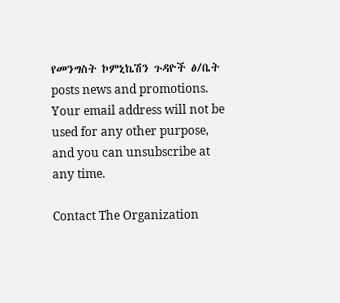የመንግስት ኮምኒኬሽን ጉዳዮች ፅ/ቤት posts news and promotions. Your email address will not be used for any other purpose, and you can unsubscribe at any time.

Contact The Organization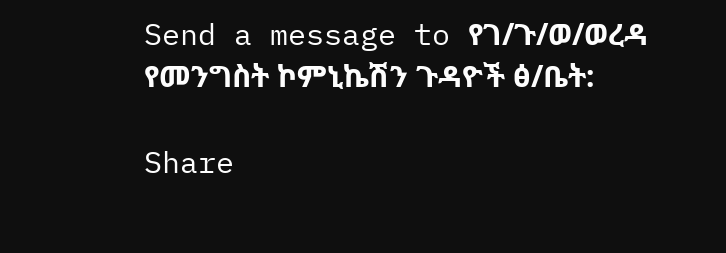Send a message to የገ/ጉ/ወ/ወረዳ የመንግስት ኮምኒኬሽን ጉዳዮች ፅ/ቤት:

Share